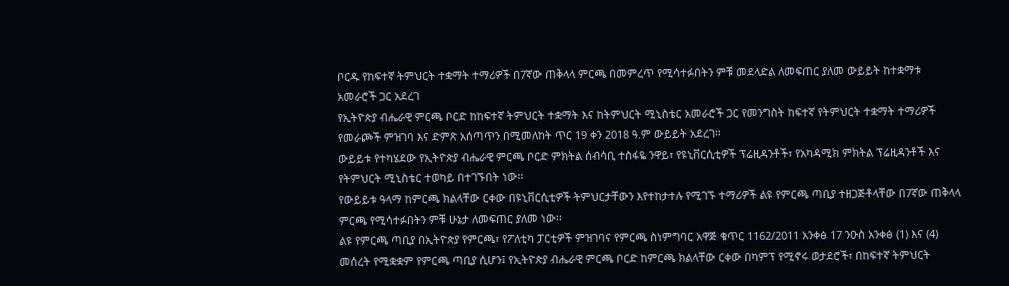ቦርዱ የከፍተኛ ትምህርት ተቋማት ተማሪዎች በ7ኛው ጠቅላላ ምርጫ በመምረጥ የሚሳተፉበትን ምቹ መደላድል ለመፍጠር ያለመ ውይይት ከተቋማቱ አመራሮች ጋር አደረገ
የኢትዮጵያ ብሔራዊ ምርጫ ቦርድ ከከፍተኛ ትምህርት ተቋማት እና ከትምህርት ሚኒስቴር አመራሮች ጋር የመንግስት ከፍተኛ የትምህርት ተቋማት ተማሪዎች የመራጮች ምዝገባ እና ድምጽ አሰጣጥን በሚመለከት ጥር 19 ቀን 2018 ዓ.ም ውይይት አደረገ፡፡
ውይይቱ የተካሄደው የኢትዮጵያ ብሔራዊ ምርጫ ቦርድ ምክትል ሰብሳቢ ተስፋዬ ንዋይ፣ የዩኒቨርሲቲዎች ፕሬዚዳንቶች፣ የአካዳሚክ ምክትል ፕሬዚዳንቶች እና የትምህርት ሚኒስቴር ተወካይ በተገኙበት ነው፡፡
የውይይቱ ዓላማ ከምርጫ ክልላቸው ርቀው በዩኒቨርሲቲዎች ትምህርታቸውን እየተከታተሉ የሚገኙ ተማሪዎች ልዩ የምርጫ ጣቢያ ተዘጋጅቶላቸው በ7ኛው ጠቅላላ ምርጫ የሚሳተፉበትን ምቹ ሁኔታ ለመፍጠር ያለመ ነው፡፡
ልዩ የምርጫ ጣቢያ በኢትዮጵያ የምርጫ፣ የፖለቲካ ፓርቲዎች ምዝገባና የምርጫ ስነምግባር አዋጅ ቁጥር 1162/2011 አንቀፅ 17 ንዑስ አንቀፅ (1) እና (4) መሰረት የሚቋቋም የምርጫ ጣቢያ ሲሆን፤ የኢትዮጵያ ብሔራዊ ምርጫ ቦርድ ከምርጫ ክልላቸው ርቀው በካምፕ የሚኖሩ ወታደሮች፣ በከፍተኛ ትምህርት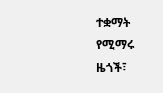ተቋማት የሚማሩ ዜጎች፣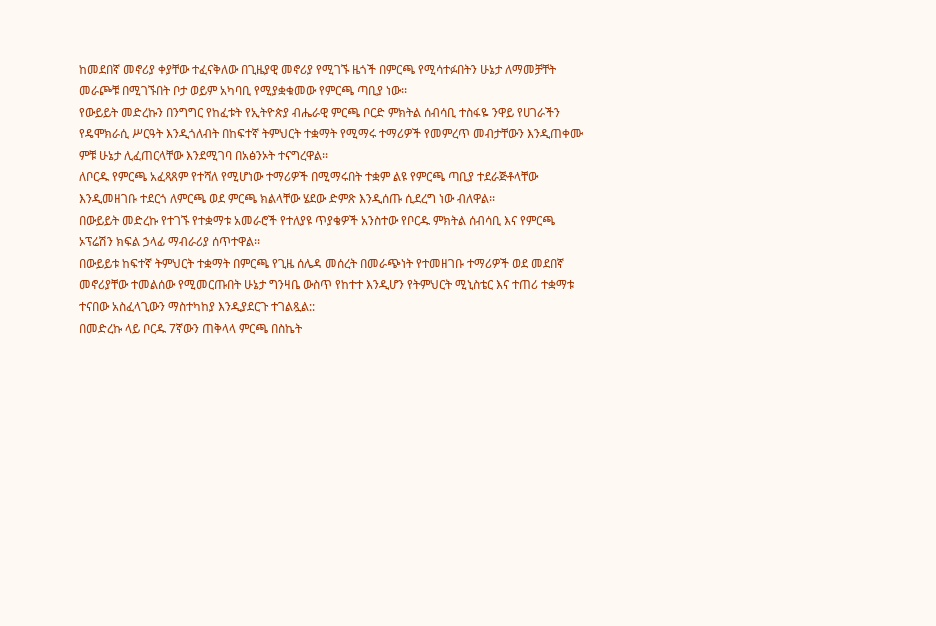ከመደበኛ መኖሪያ ቀያቸው ተፈናቅለው በጊዜያዊ መኖሪያ የሚገኙ ዜጎች በምርጫ የሚሳተፉበትን ሁኔታ ለማመቻቸት መራጮቹ በሚገኙበት ቦታ ወይም አካባቢ የሚያቋቁመው የምርጫ ጣቢያ ነው፡፡
የውይይት መድረኩን በንግግር የከፈቱት የኢትዮጵያ ብሔራዊ ምርጫ ቦርድ ምክትል ሰብሳቢ ተስፋዬ ንዋይ የሀገራችን የዴሞክራሲ ሥርዓት እንዲጎለብት በከፍተኛ ትምህርት ተቋማት የሚማሩ ተማሪዎች የመምረጥ መብታቸውን እንዲጠቀሙ ምቹ ሁኔታ ሊፈጠርላቸው እንደሚገባ በአፅንኦት ተናግረዋል፡፡
ለቦርዱ የምርጫ አፈጻጸም የተሻለ የሚሆነው ተማሪዎች በሚማሩበት ተቋም ልዩ የምርጫ ጣቢያ ተደራጅቶላቸው እንዲመዘገቡ ተደርጎ ለምርጫ ወደ ምርጫ ክልላቸው ሄደው ድምጽ እንዲሰጡ ሲደረግ ነው ብለዋል፡፡
በውይይት መድረኩ የተገኙ የተቋማቱ አመራሮች የተለያዩ ጥያቄዎች አንስተው የቦርዱ ምክትል ሰብሳቢ እና የምርጫ ኦፕሬሽን ክፍል ኃላፊ ማብራሪያ ሰጥተዋል፡፡
በውይይቱ ከፍተኛ ትምህርት ተቋማት በምርጫ የጊዜ ሰሌዳ መሰረት በመራጭነት የተመዘገቡ ተማሪዎች ወደ መደበኛ መኖሪያቸው ተመልሰው የሚመርጡበት ሁኔታ ግንዛቤ ውስጥ የከተተ እንዲሆን የትምህርት ሚኒስቴር እና ተጠሪ ተቋማቱ ተናበው አስፈላጊውን ማስተካከያ እንዲያደርጉ ተገልጿል::
በመድረኩ ላይ ቦርዱ 7ኛውን ጠቅላላ ምርጫ በስኬት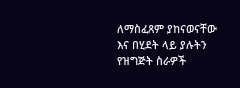ለማስፈጸም ያከናወናቸው እና በሂደት ላይ ያሉትን የዝግጅት ስራዎች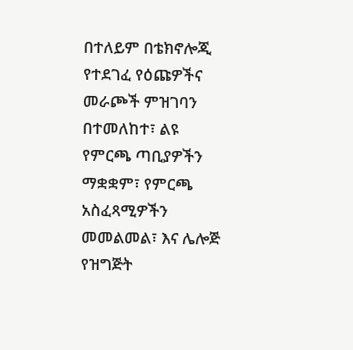በተለይም በቴክኖሎጂ የተደገፈ የዕጩዎችና መራጮች ምዝገባን በተመለከተ፣ ልዩ የምርጫ ጣቢያዎችን ማቋቋም፣ የምርጫ አስፈጻሚዎችን መመልመል፣ እና ሌሎጅ የዝግጅት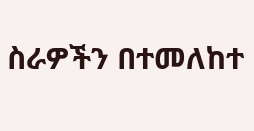ስራዎችን በተመለከተ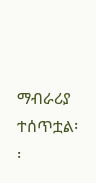ማብራሪያ ተሰጥቷል፡፡